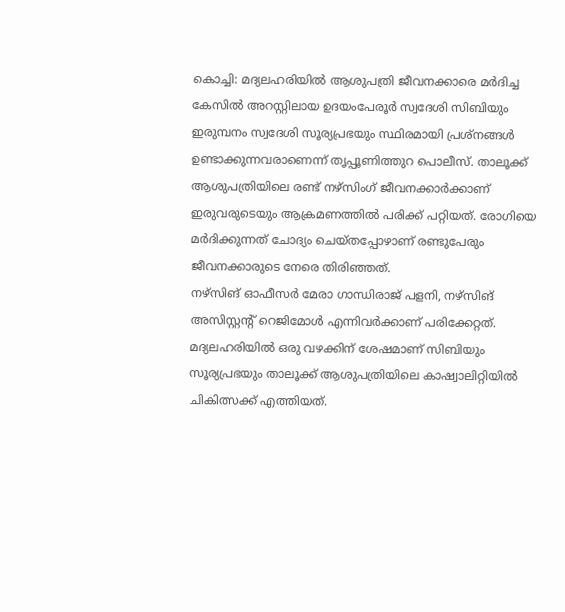കൊച്ചി: മദ്യലഹരിയിൽ ആശുപത്രി ജീവനക്കാരെ മർദിച്ച കേസിൽ അറസ്റ്റിലായ ഉദയംപേരൂർ സ്വദേശി സിബിയും ഇരുമ്പനം സ്വദേശി സൂര്യപ്രഭയും സ്ഥിരമായി പ്രശ്നങ്ങൾ ഉണ്ടാക്കുന്നവരാണെന്ന് തൃപ്പൂണിത്തുറ പൊലീസ്. താലൂക്ക് ആശുപത്രിയിലെ രണ്ട് നഴ്സിംഗ് ജീവനക്കാർക്കാണ് ഇരുവരുടെയും ആക്രമണത്തിൽ പരിക്ക് പറ്റിയത്. രോഗിയെ മർദിക്കുന്നത് ചോദ്യം ചെയ്തപ്പോഴാണ് രണ്ടുപേരും ജീവനക്കാരുടെ നേരെ തിരിഞ്ഞത്.
നഴ്സിങ് ഓഫീസർ മേരാ ഗാന്ധിരാജ് പളനി, നഴ്സിങ് അസിസ്റ്റന്റ് റെജിമോൾ എന്നിവർക്കാണ് പരിക്കേറ്റത്. മദ്യലഹരിയിൽ ഒരു വഴക്കിന് ശേഷമാണ് സിബിയും സൂര്യപ്രഭയും താലൂക്ക് ആശുപത്രിയിലെ കാഷ്വാലിറ്റിയിൽ ചികിത്സക്ക് എത്തിയത്.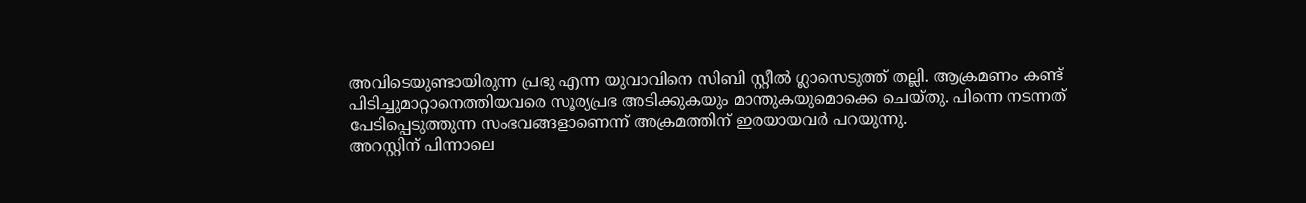അവിടെയുണ്ടായിരുന്ന പ്രഭു എന്ന യുവാവിനെ സിബി സ്റ്റീൽ ഗ്ലാസെടുത്ത് തല്ലി. ആക്രമണം കണ്ട് പിടിച്ചുമാറ്റാനെത്തിയവരെ സൂര്യപ്രഭ അടിക്കുകയും മാന്തുകയുമൊക്കെ ചെയ്തു. പിന്നെ നടന്നത് പേടിപ്പെടുത്തുന്ന സംഭവങ്ങളാണെന്ന് അക്രമത്തിന് ഇരയായവർ പറയുന്നു.
അറസ്റ്റിന് പിന്നാലെ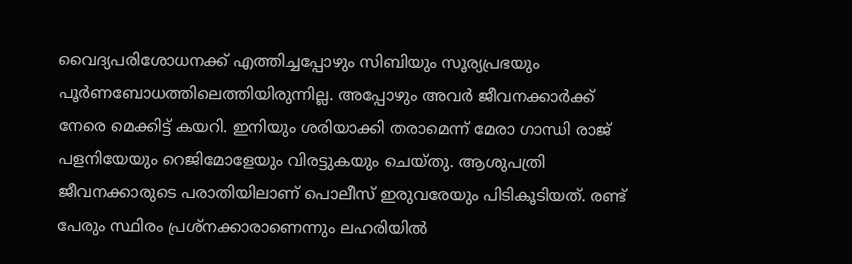വൈദ്യപരിശോധനക്ക് എത്തിച്ചപ്പോഴും സിബിയും സൂര്യപ്രഭയും പൂർണബോധത്തിലെത്തിയിരുന്നില്ല. അപ്പോഴും അവർ ജീവനക്കാർക്ക് നേരെ മെക്കിട്ട് കയറി. ഇനിയും ശരിയാക്കി തരാമെന്ന് മേരാ ഗാന്ധി രാജ് പളനിയേയും റെജിമോളേയും വിരട്ടുകയും ചെയ്തു. ആശുപത്രി ജീവനക്കാരുടെ പരാതിയിലാണ് പൊലീസ് ഇരുവരേയും പിടികൂടിയത്. രണ്ട് പേരും സ്ഥിരം പ്രശ്നക്കാരാണെന്നും ലഹരിയിൽ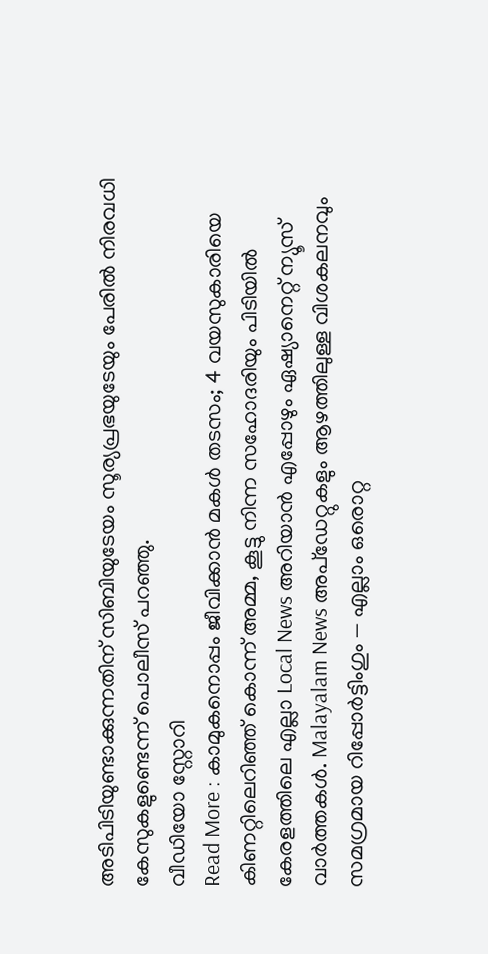അടിപിടിയുണ്ടാക്കുന്നതിന് സിബിയുടേയം സൂര്യപ്രഭയുടേയും പേരിൽ നിരവധി കേസുകളുണ്ടെന്ന് പൊലീസ് പറഞ്ഞു.
വീഡിയോ സ്റ്റോറി
Read More : കാമുകനൊപ്പം ജീവിക്കാൻ മകൾ തടസം; 4 വയസുകാരിയെ കിണറ്റിലെറിഞ്ഞ് കൊന്ന് അമ്മ, കൂട്ടു നിന്ന സഹോദരിയും പിടിയിൽ
കേരളത്തിലെ എല്ലാ Local News അറിയാൻ എപ്പോഴും ഏഷ്യാനെറ്റ് ന്യൂസ് വാർത്തകൾ. Malayalam News അപ്ഡേറ്റുകളും ആഴത്തിലുള്ള വിശകലനവും സമഗ്രമായ റിപ്പോർട്ടിംഗും — എല്ലാം ഒരൊറ്റ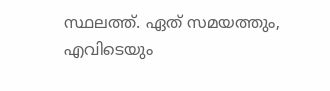സ്ഥലത്ത്. ഏത് സമയത്തും, എവിടെയും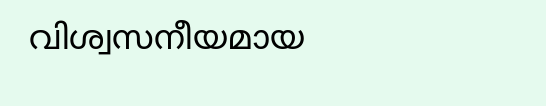വിശ്വസനീയമായ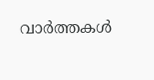വാർത്തകൾ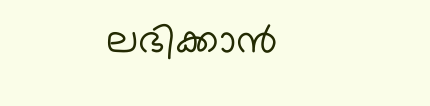ലഭിക്കാൻ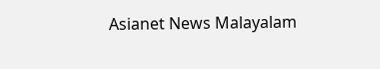Asianet News Malayalam